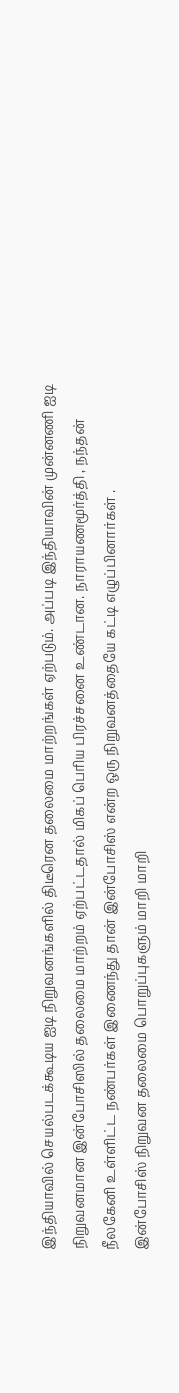இந்தியாவில் செயல்படக்கூடிய ஐடி நிறுவனங்களில் திடீரென தலைமை மாற்றங்கள் ஏற்படும். அப்படி இந்தியாவின் முன்னணி ஐடி நிறுவனமான இன்போசிஸில் தலைமை மாற்றம் ஏற்பட்டதால் மிகப் பெரிய பிரச்சனை உண்டான. நாராயணமூர்த்தி , நந்தன் நீலகேனி உள்ளிட்ட நண்பர்கள் இணைந்து தான் இன்போசிஸ் என்ற ஒரு நிறுவனத்தையே கட்டி எழுப்பினார்கள் .
இன்போசிஸ் நிறுவன தலைமை பொறுப்புகளும் மாறி மாறி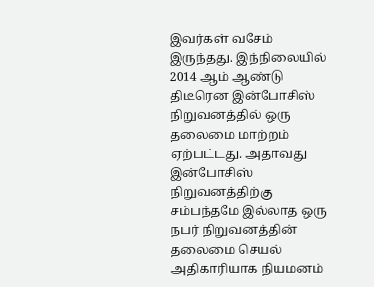இவர்கள் வசேம் இருந்தது. இந்நிலையில் 2014 ஆம் ஆண்டு திடீரென இன்போசிஸ் நிறுவனத்தில் ஒரு தலைமை மாற்றம் ஏற்பட்டது. அதாவது இன்போசிஸ் நிறுவனத்திற்கு சம்பந்தமே இல்லாத ஒரு நபர் நிறுவனத்தின் தலைமை செயல் அதிகாரியாக நியமனம்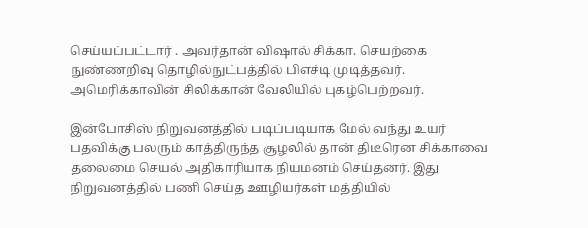செய்யப்பட்டார் . அவர்தான் விஷால் சிக்கா. செயற்கை நுண்ணறிவு தொழில்நுட்பத்தில் பிஎச்டி முடித்தவர். அமெரிக்காவின் சிலிக்கான் வேலியில் புகழ்பெற்றவர்.

இன்போசிஸ் நிறுவனத்தில் படிப்படியாக மேல் வந்து உயர் பதவிக்கு பலரும் காத்திருந்த சூழலில் தான் திடீரென சிக்காவை தலைமை செயல் அதிகாரியாக நியமனம் செய்தனர். இது நிறுவனத்தில் பணி செய்த ஊழியர்கள் மத்தியில்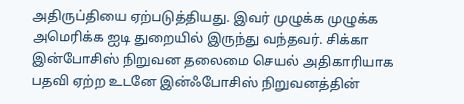அதிருப்தியை ஏற்படுத்தியது. இவர் முழுக்க முழுக்க அமெரிக்க ஐடி துறையில் இருந்து வந்தவர். சிக்கா இன்போசிஸ் நிறுவன தலைமை செயல் அதிகாரியாக பதவி ஏற்ற உடனே இன்ஃபோசிஸ் நிறுவனத்தின்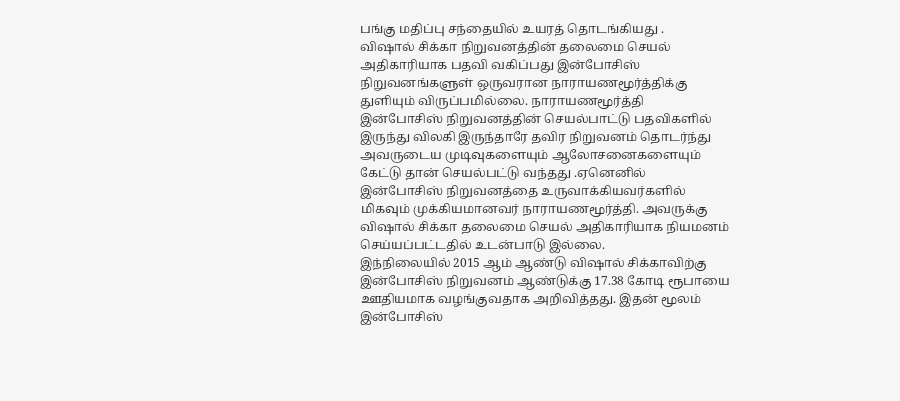பங்கு மதிப்பு சந்தையில் உயரத் தொடங்கியது .
விஷால் சிக்கா நிறுவனத்தின் தலைமை செயல் அதிகாரியாக பதவி வகிப்பது இன்போசிஸ் நிறுவனங்களுள் ஒருவரான நாராயணமூர்த்திக்கு துளியும் விருப்பமில்லை. நாராயணமூர்த்தி இன்போசிஸ் நிறுவனத்தின் செயல்பாட்டு பதவிகளில் இருந்து விலகி இருந்தாரே தவிர நிறுவனம் தொடர்ந்து அவருடைய முடிவுகளையும் ஆலோசனைகளையும் கேட்டு தான் செயல்பட்டு வந்தது .ஏனெனில் இன்போசிஸ் நிறுவனத்தை உருவாக்கியவர்களில் மிகவும் முக்கியமானவர் நாராயணமூர்த்தி. அவருக்கு விஷால் சிக்கா தலைமை செயல் அதிகாரியாக நியமனம் செய்யப்பட்டதில் உடன்பாடு இல்லை.
இந்நிலையில் 2015 ஆம் ஆண்டு விஷால் சிக்காவிற்கு இன்போசிஸ் நிறுவனம் ஆண்டுக்கு 17.38 கோடி ரூபாயை ஊதியமாக வழங்குவதாக அறிவித்தது. இதன் மூலம் இன்போசிஸ்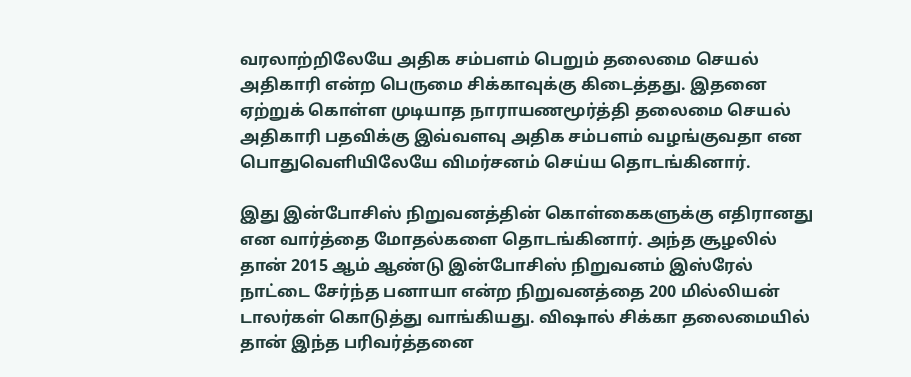வரலாற்றிலேயே அதிக சம்பளம் பெறும் தலைமை செயல் அதிகாரி என்ற பெருமை சிக்காவுக்கு கிடைத்தது. இதனை ஏற்றுக் கொள்ள முடியாத நாராயணமூர்த்தி தலைமை செயல் அதிகாரி பதவிக்கு இவ்வளவு அதிக சம்பளம் வழங்குவதா என பொதுவெளியிலேயே விமர்சனம் செய்ய தொடங்கினார்.

இது இன்போசிஸ் நிறுவனத்தின் கொள்கைகளுக்கு எதிரானது என வார்த்தை மோதல்களை தொடங்கினார். அந்த சூழலில் தான் 2015 ஆம் ஆண்டு இன்போசிஸ் நிறுவனம் இஸ்ரேல் நாட்டை சேர்ந்த பனாயா என்ற நிறுவனத்தை 200 மில்லியன் டாலர்கள் கொடுத்து வாங்கியது. விஷால் சிக்கா தலைமையில் தான் இந்த பரிவர்த்தனை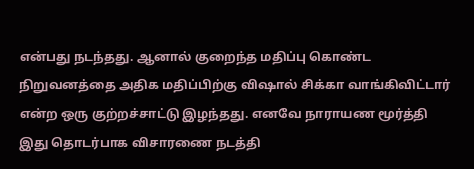என்பது நடந்தது. ஆனால் குறைந்த மதிப்பு கொண்ட நிறுவனத்தை அதிக மதிப்பிற்கு விஷால் சிக்கா வாங்கிவிட்டார் என்ற ஒரு குற்றச்சாட்டு இழந்தது. எனவே நாராயண மூர்த்தி இது தொடர்பாக விசாரணை நடத்தி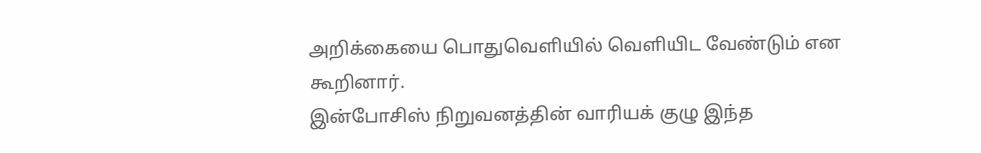அறிக்கையை பொதுவெளியில் வெளியிட வேண்டும் என கூறினார்.
இன்போசிஸ் நிறுவனத்தின் வாரியக் குழு இந்த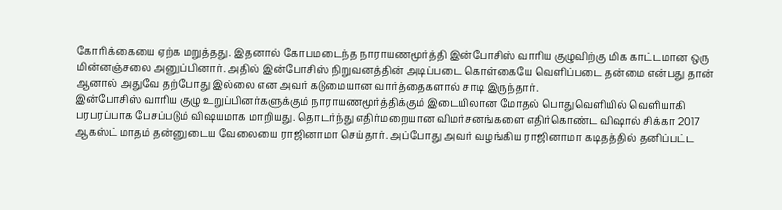கோரிக்கையை ஏற்க மறுத்தது. இதனால் கோபமடைந்த நாராயணமூர்த்தி இன்போசிஸ் வாரிய குழுவிற்கு மிக காட்டமான ஒரு மின்னஞ்சலை அனுப்பினார். அதில் இன்போசிஸ் நிறுவனத்தின் அடிப்படை கொள்கையே வெளிப்படை தன்மை என்பது தான் ஆனால் அதுவே தற்போது இல்லை என அவர் கடுமையான வார்த்தைகளால் சாடி இருந்தார்.
இன்போசிஸ் வாரிய குழு உறுப்பினர்களுக்கும் நாராயணமூர்த்திக்கும் இடையிலான மோதல் பொதுவெளியில் வெளியாகி பரபரப்பாக பேசப்படும் விஷயமாக மாறியது. தொடர்ந்து எதிர்மறையான விமர்சனங்களை எதிர்கொண்ட விஷால் சிக்கா 2017 ஆகஸ்ட் மாதம் தன்னுடைய வேலையை ராஜினாமா செய்தார். அப்போது அவர் வழங்கிய ராஜினாமா கடிதத்தில் தனிப்பட்ட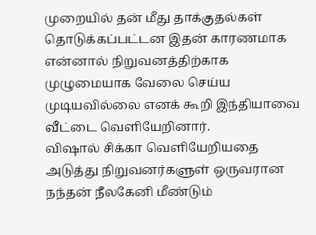முறையில் தன் மீது தாக்குதல்கள் தொடுக்கப்பட்டன இதன் காரணமாக என்னால் நிறுவனத்திற்காக முழுமையாக வேலை செய்ய முடியவில்லை எனக் கூறி இந்தியாவை வீட்டை வெளியேறினார்.
விஷால் சிக்கா வெளியேறியதை அடுத்து நிறுவனர்களுள் ஒருவரான நந்தன் நீலகேனி மீண்டும்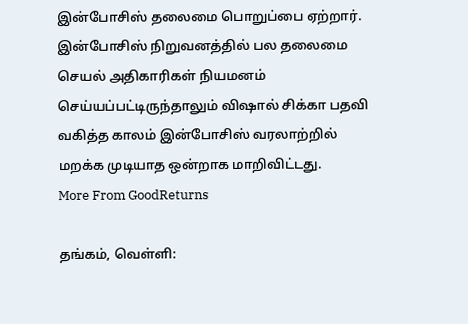இன்போசிஸ் தலைமை பொறுப்பை ஏற்றார். இன்போசிஸ் நிறுவனத்தில் பல தலைமை செயல் அதிகாரிகள் நியமனம் செய்யப்பட்டிருந்தாலும் விஷால் சிக்கா பதவி வகித்த காலம் இன்போசிஸ் வரலாற்றில் மறக்க முடியாத ஒன்றாக மாறிவிட்டது.
More From GoodReturns

தங்கம், வெள்ளி: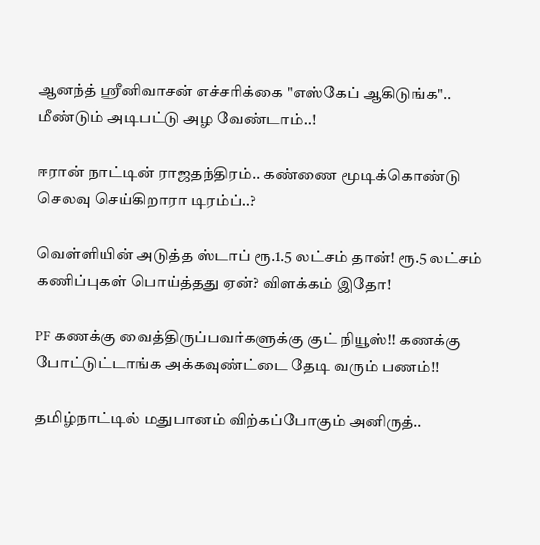ஆனந்த் ஸ்ரீனிவாசன் எச்சரிக்கை "எஸ்கேப் ஆகிடுங்க".. மீண்டும் அடிபட்டு அழ வேண்டாம்..!

ஈரான் நாட்டின் ராஜதந்திரம்.. கண்ணை மூடிக்கொண்டு செலவு செய்கிறாரா டிரம்ப்..?

வெள்ளியின் அடுத்த ஸ்டாப் ரூ.1.5 லட்சம் தான்! ரூ.5 லட்சம் கணிப்புகள் பொய்த்தது ஏன்? விளக்கம் இதோ!

PF கணக்கு வைத்திருப்பவர்களுக்கு குட் நியூஸ்!! கணக்கு போட்டுட்டாங்க அக்கவுண்ட்டை தேடி வரும் பணம்!!

தமிழ்நாட்டில் மதுபானம் விற்கப்போகும் அனிருத்..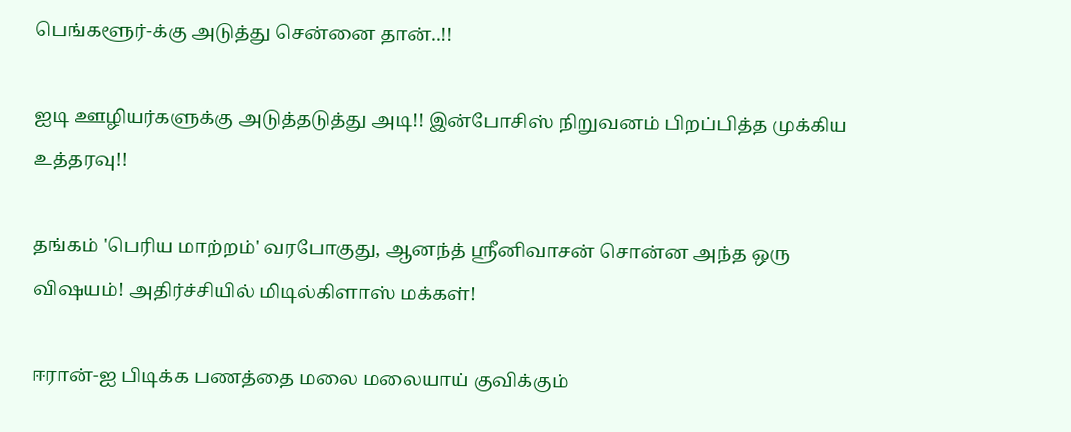பெங்களூர்-க்கு அடுத்து சென்னை தான்..!!

ஐடி ஊழியர்களுக்கு அடுத்தடுத்து அடி!! இன்போசிஸ் நிறுவனம் பிறப்பித்த முக்கிய உத்தரவு!!

தங்கம் 'பெரிய மாற்றம்' வரபோகுது, ஆனந்த் ஸ்ரீனிவாசன் சொன்ன அந்த ஒரு விஷயம்! அதிர்ச்சியில் மிடில்கிளாஸ் மக்கள்!

ஈரான்-ஐ பிடிக்க பணத்தை மலை மலையாய் குவிக்கும்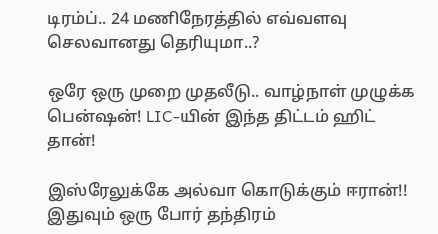டிரம்ப்.. 24 மணிநேரத்தில் எவ்வளவு செலவானது தெரியுமா..?

ஒரே ஒரு முறை முதலீடு.. வாழ்நாள் முழுக்க பென்ஷன்! LIC-யின் இந்த திட்டம் ஹிட் தான்!

இஸ்ரேலுக்கே அல்வா கொடுக்கும் ஈரான்!! இதுவும் ஒரு போர் தந்திரம்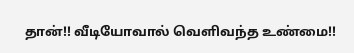தான்!! வீடியோவால் வெளிவந்த உண்மை!!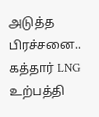அடுத்த பிரச்சனை.. கத்தார் LNG உற்பத்தி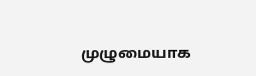முழுமையாக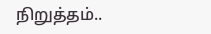நிறுத்தம்..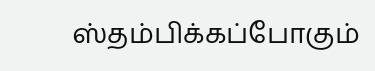ஸ்தம்பிக்கப்போகும்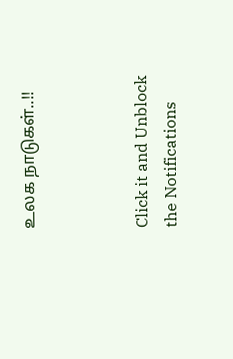உலக நாடுகள்..!!



Click it and Unblock the Notifications